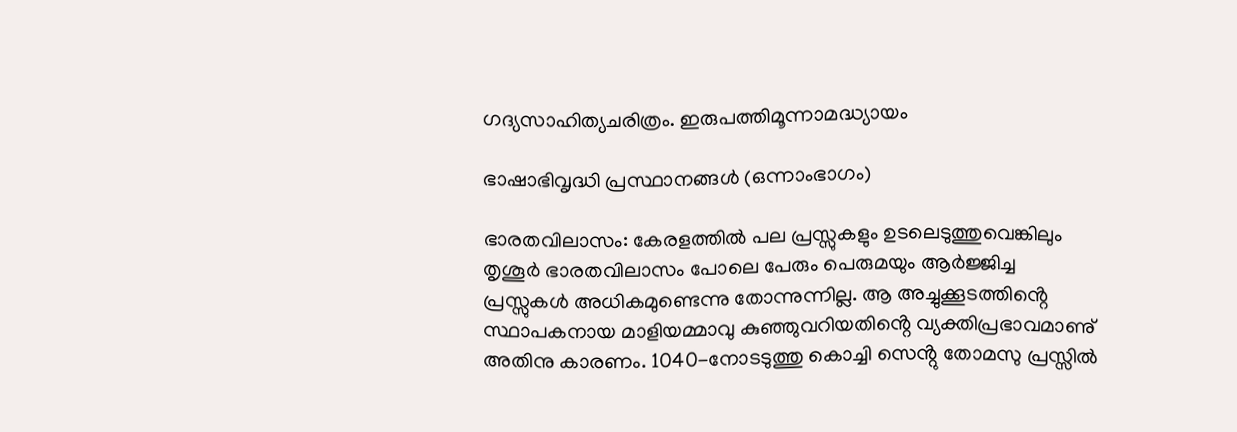ഗദ്യസാഹിത്യചരിത്രം. ഇരുപത്തിമൂന്നാമദ്ധ്യായം

ഭാഷാഭിവൃദ്ധി പ്രസ്ഥാനങ്ങൾ (ഒന്നാംഭാഗം)

ഭാരതവിലാസം: കേരളത്തിൽ പല പ്രസ്സുകളും ഉടലെടുത്തുവെങ്കിലും തൃശൂർ ഭാരതവിലാസം പോലെ പേരും പെരുമയും ആർജ്ജിച്ച പ്രസ്സുകൾ അധികമുണ്ടെന്നു തോന്നുന്നില്ല. ആ അച്ചുക്കൂടത്തിൻ്റെ സ്ഥാപകനായ മാളിയമ്മാവു കുഞ്ഞുവറിയതിൻ്റെ വ്യക്തിപ്രഭാവമാണു് അതിനു കാരണം. 1040-നോടടുത്തു കൊച്ചി സെൻ്റു തോമസു പ്രസ്സിൽ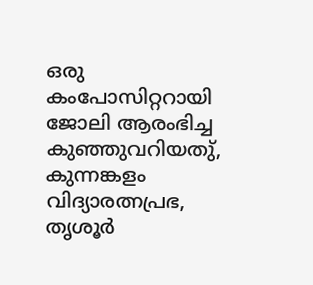ഒരു കംപോസിറ്ററായി ജോലി ആരംഭിച്ച കുഞ്ഞുവറിയതു്, കുന്നങ്കളം വിദ്യാരത്നപ്രഭ, തൃശൂർ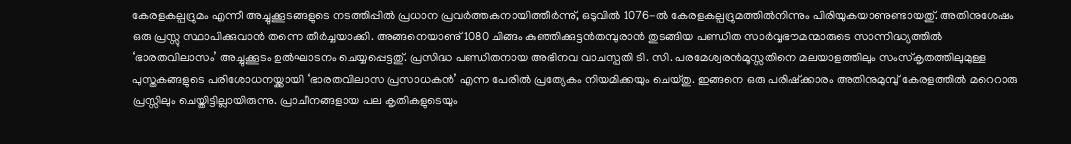കേരളകല്പദ്രുമം എന്നീ അച്ചുക്കൂടങ്ങളുടെ നടത്തിപ്പിൽ പ്രധാന പ്രവർത്തകനായിത്തീർന്നു്, ഒടുവിൽ 1076-ൽ കേരളകല്പദ്രുമത്തിൽനിന്നും പിരിയുകയാണുണ്ടായതു്. അതിനുശേഷം ഒരു പ്രസ്സു സ്ഥാപിക്കുവാൻ തന്നെ തീർച്ചയാക്കി. അങ്ങനെയാണു് 1080 ചിങ്ങം കുഞ്ഞിക്കുട്ടൻതമ്പുരാൻ തുടങ്ങിയ പണ്ഡിത സാർവ്വഭൗമന്മാരുടെ സാന്നിദ്ധ്യത്തിൽ ‘ഭാരതവിലാസം’ അച്ചുക്കൂടം ഉൽഘാടനം ചെയ്യപ്പെട്ടതു്. പ്രസിദ്ധ പണ്ഡിതനായ അഭിനവ വാചസ്പതി ടി. സി. പരമേശ്വരൻമൂസ്സതിനെ മലയാളത്തിലും സംസ്കൃതത്തിലുമുള്ള പുസ്തകങ്ങളുടെ പരിശോധനയ്ക്കായി ‘ഭാരതവിലാസ പ്രസാധകൻ’ എന്ന പേരിൽ പ്രത്യേകം നിയമിക്കയും ചെയ്തു. ഇങ്ങനെ ഒരു പരിഷ്ക്കാരം അതിനുമുമ്പു് കേരളത്തിൽ മറെറാരു പ്രസ്സിലും ചെയ്തിട്ടില്ലായിരുന്നു. പ്രാചീനങ്ങളായ പല കൃതികളുടെയും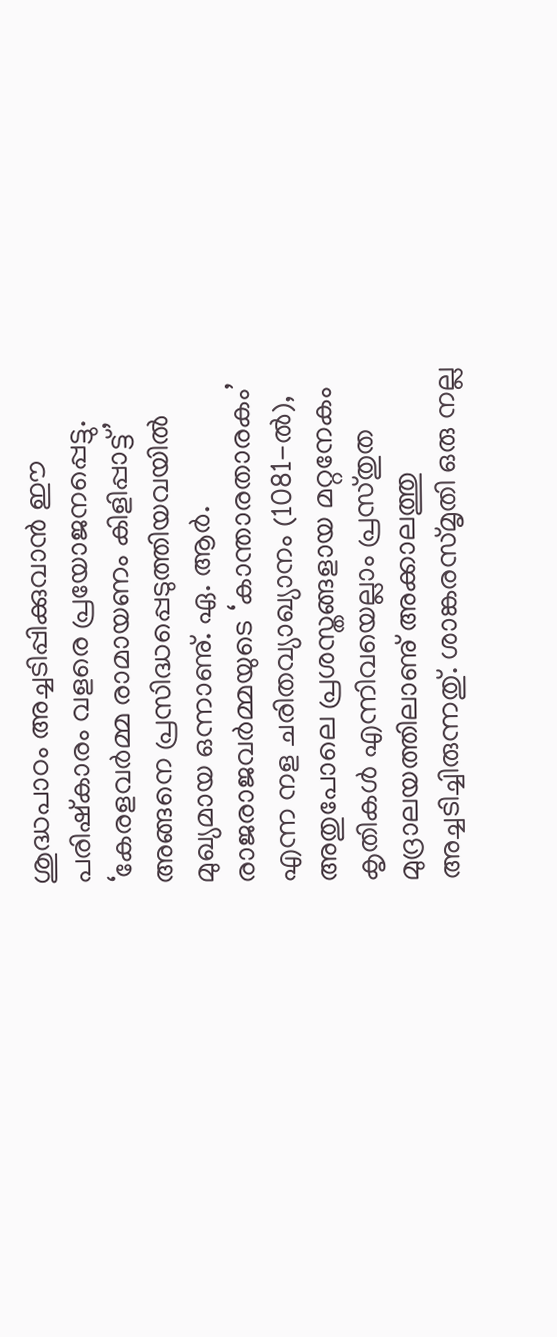ശുദ്ധപാഠം അച്ചടിപ്പിക്കുവാൻ ഈ പരിഷ്കാരം വളരെ പ്രയോജനപ്പെട്ടു. ‘കേരളവർമ്മ രാമായണം കിളിപ്പാട്ട്’ അങ്ങനെ പ്രസിദ്ധപ്പെടുത്തിയവയിൽ മുഖ്യമായ ഒന്നാണു്. ഏ. ആർ. രാജരാജവർമ്മയുടെ ‘കാന്താരതാരകം’ എന്ന നള ചരിതവ്യാഖ്യാനം (1081-ൽ), അതുപോലെ പ്രശസ്തങ്ങളായ മറ്റനേകം കൃതികൾ എന്നിവയെല്ലാം പ്രസ്തുത മുദ്രാലയത്തിലാണു് അക്കാലത്തു അച്ചടിച്ചിരുന്നതു്. ശാങ്കരസ്മൃതി ഒരു നല്ല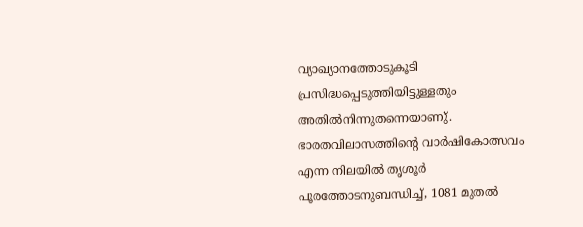വ്യാഖ്യാനത്തോടുകൂടി പ്രസിദ്ധപ്പെടുത്തിയിട്ടുള്ളതും അതിൽനിന്നുതന്നെയാണു്. ഭാരതവിലാസത്തിൻ്റെ വാർഷികോത്സവം എന്ന നിലയിൽ തൃശൂർ പൂരത്തോടനുബന്ധിച്ച്, 1081 മുതൽ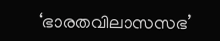‘ഭാരതവിലാസസഭ’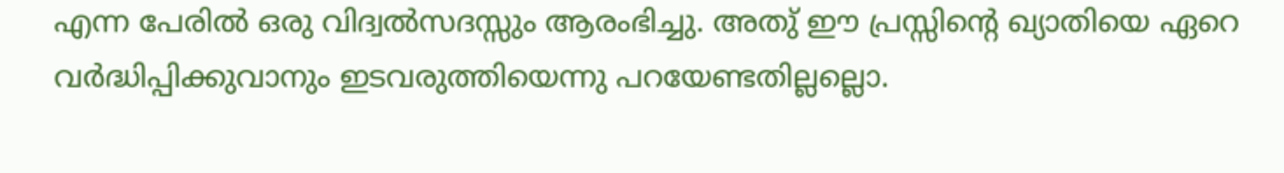എന്ന പേരിൽ ഒരു വിദ്വൽസദസ്സും ആരംഭിച്ചു. അതു് ഈ പ്രസ്സിൻ്റെ ഖ്യാതിയെ ഏറെ വർദ്ധിപ്പിക്കുവാനും ഇടവരുത്തിയെന്നു പറയേണ്ടതില്ലല്ലൊ.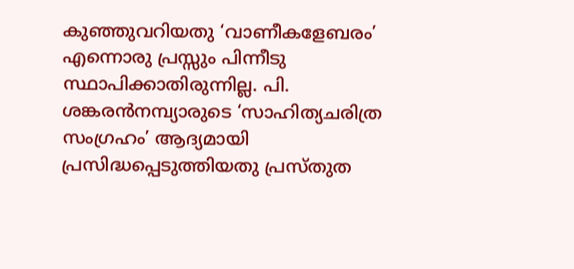കുഞ്ഞുവറിയതു ‘വാണീകളേബരം’ എന്നൊരു പ്രസ്സും പിന്നീടു സ്ഥാപിക്കാതിരുന്നില്ല. പി. ശങ്കരൻനമ്പ്യാരുടെ ‘സാഹിത്യചരിത്ര സംഗ്രഹം’ ആദ്യമായി പ്രസിദ്ധപ്പെടുത്തിയതു പ്രസ്തുത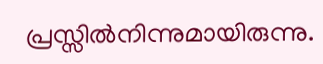പ്രസ്സിൽനിന്നുമായിരുന്നു.